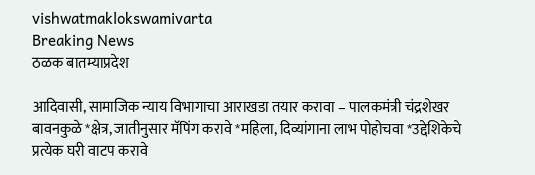vishwatmaklokswamivarta
Breaking News
ठळक बातम्याप्रदेश

आदिवासी, सामाजिक न्याय विभागाचा आराखडा तयार करावा – पालकमंत्री चंद्रशेखर बावनकुळे *क्षेत्र, जातीनुसार मॅपिंग करावे *महिला, दिव्यांगाना लाभ पोहोचवा *उद्देशिकेचे प्रत्येक घरी वाटप करावे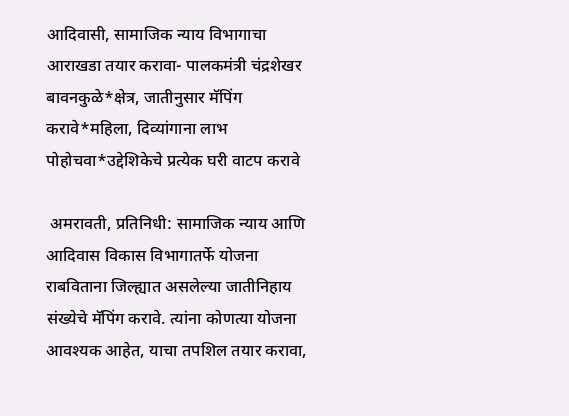आदिवासी, सामाजिक न्याय विभागाचा आराखडा तयार करावा- पालकमंत्री चंद्रशेखर बावनकुळे*क्षेत्र, जातीनुसार मॅपिंग करावे*महिला, दिव्यांगाना लाभ पोहोचवा*उद्देशिकेचे प्रत्येक घरी वाटप करावे

 अमरावती, प्रतिनिधी: सामाजिक न्याय आणि आदिवास विकास विभागातर्फे योजना राबविताना जिल्ह्यात असलेल्या जातीनिहाय संख्येचे मॅपिंग करावे. त्यांना कोणत्या योजना आवश्यक आहेत, याचा तपशिल तयार करावा,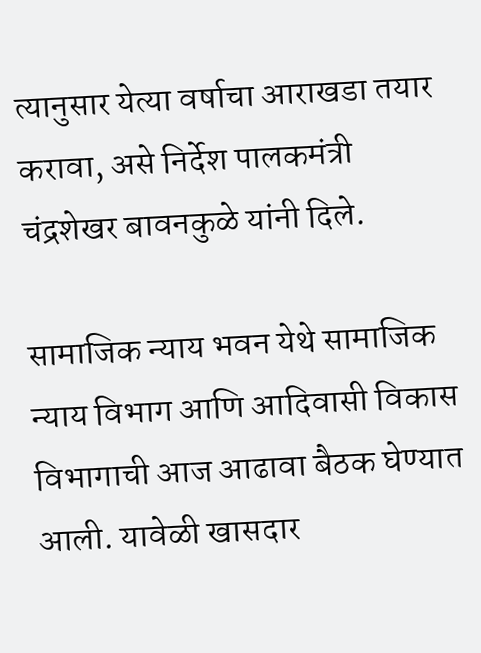त्यानुसार येत्या वर्षाचा आराखडा तयार करावा, असे निर्देश पालकमंत्री चंद्रशेखर बावनकुळे यांनी दिले.

सामाजिक न्याय भवन येथे सामाजिक न्याय विभाग आणि आदिवासी विकास विभागाची आज आढावा बैठक घेण्यात आली. यावेळी खासदार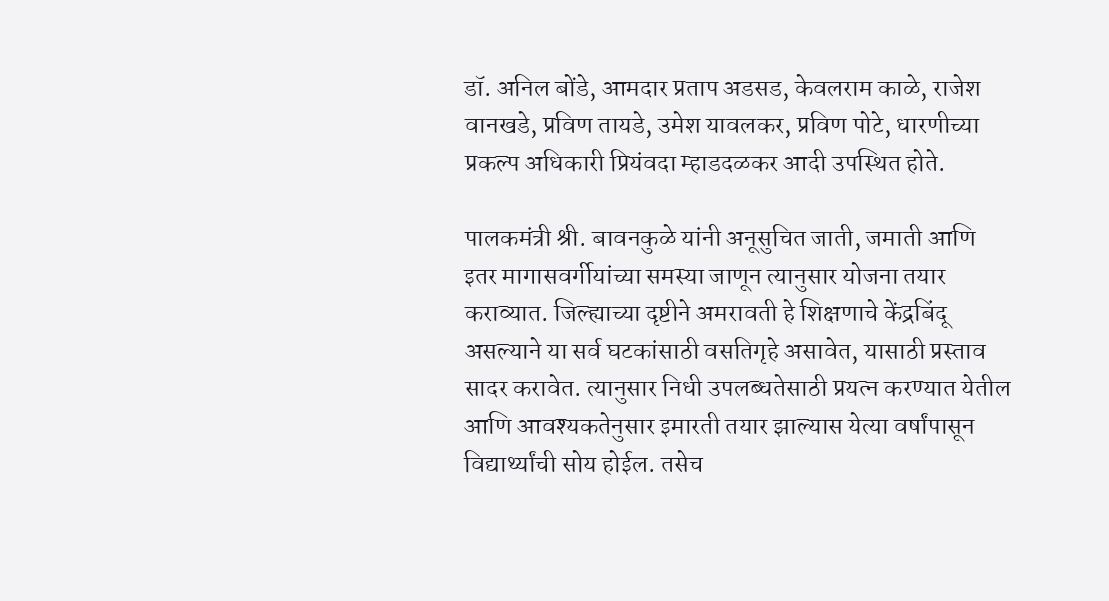डॉ. अनिल बोंडे, आमदार प्रताप अडसड, केवलराम काळे, राजेश वानखडे, प्रविण तायडे, उमेश यावलकर, प्रविण पोटे, धारणीच्या प्रकल्प अधिकारी प्रियंवदा म्हाडदळकर आदी उपस्थित होते.

पालकमंत्री श्री. बावनकुळे यांनी अनूसुचित जाती, जमाती आणि इतर मागासवर्गीयांच्या समस्या जाणून त्यानुसार योजना तयार कराव्यात. जिल्ह्याच्या दृष्टीने अमरावती हे शिक्षणाचे केंद्रबिंदू असल्याने या सर्व घटकांसाठी वसतिगृहे असावेत, यासाठी प्रस्ताव सादर करावेत. त्यानुसार निधी उपलब्धतेसाठी प्रयत्न करण्यात येतील आणि आवश्यकतेनुसार इमारती तयार झाल्यास येत्या वर्षांपासून विद्यार्थ्यांची सोय होईल. तसेच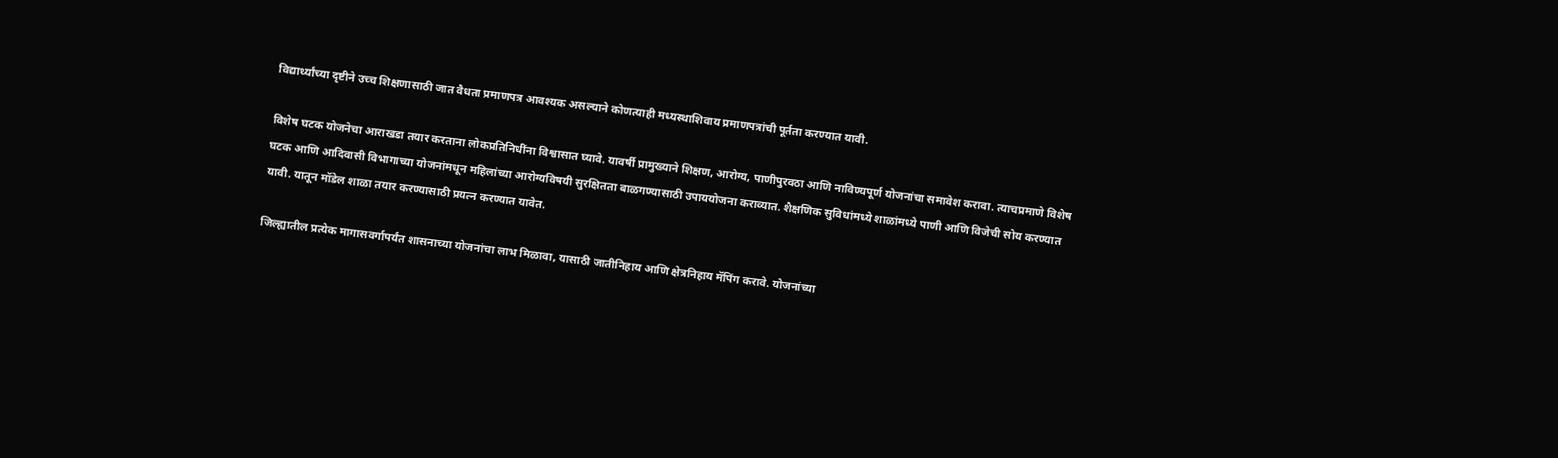विद्यार्थ्यांच्या दृष्टीने उच्च शिक्षणासाठी जात वैधता प्रमाणपत्र आवश्यक असल्याने कोणत्याही मध्यस्थाशिवाय प्रमाणपत्रांची पूर्तता करण्यात यावी.

विशेष घटक योजनेचा आराखडा तयार करताना लोकप्रतिनिधींना विश्वासात घ्यावे. यावर्षी प्रामुख्याने शिक्षण, आरोग्य, पाणीपुरवठा आणि नाविण्यपूर्ण योजनांचा समावेश करावा. त्याचप्रमाणे विशेष घटक आणि आदिवासी विभागाच्या योजनांमधून महिलांच्या आरोग्यविषयी सुरक्षितता बाळगण्यासाठी उपाययोजना कराव्यात. शैक्षणिक सुविधांमध्ये शाळांमध्ये पाणी आणि विजेची सोय करण्यात यावी. यातून मॉडेल शाळा तयार करण्यासाठी प्रयत्न करण्यात यावेत.

जिल्ह्यातील प्रत्येक मागासवर्गापर्यंत शासनाच्या योजनांचा लाभ मिळावा, यासाठी जातीनिहाय आणि क्षेत्रनिहाय मॅपिंग करावे. योजनांच्या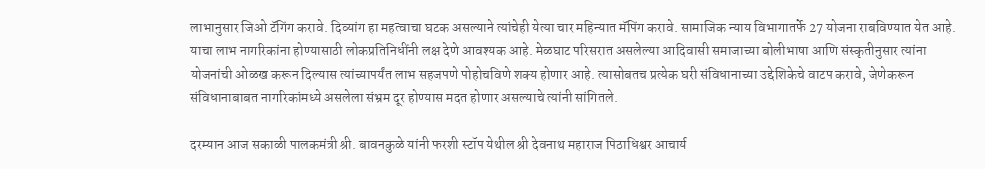लाभानुसार जिओ टॅगिंग करावे. दिव्यांग हा महत्वाचा घटक असल्याने त्यांचेही येत्या चार महिन्यात मॅपिंग करावे. सामाजिक न्याय विभागातर्फे 27 योजना राबविण्यात येत आहे. याचा लाभ नागरिकांना होण्यासाठी लोकप्रतिनिधींनी लक्ष देणे आवश्यक आहे. मेळघाट परिसरात असलेल्या आदिवासी समाजाच्या बोलीभाषा आणि संस्कृतीनुसार त्यांना योजनांची ओळख करून दिल्यास त्यांच्यापर्यंत लाभ सहजपणे पोहोचविणे शक्य होणार आहे. त्यासोबतच प्रत्येक घरी संविधानाच्या उद्देशिकेचे वाटप करावे, जेणेकरून संविधानाबाबत नागरिकांमध्ये असलेला संभ्रम दूर होण्यास मदत होणार असल्याचे त्यांनी सांगितले.

दरम्यान आज सकाळी पालकमंत्री श्री. बावनकुळे यांनी फरशी स्टॉप येथील श्री देवनाथ महाराज पिठाधिश्वर आचार्य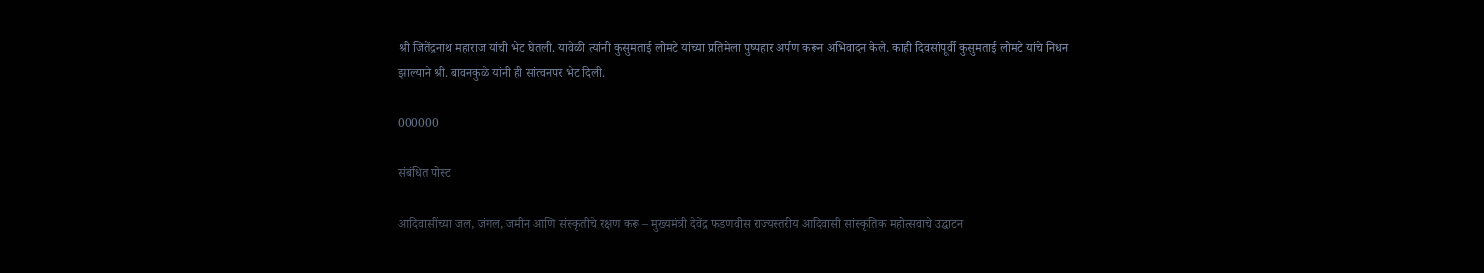श्री जितेंद्रनाथ महाराज यांची भेट घेतली. यावेळी त्यांनी कुसुमताई लोमटे यांच्या प्रतिमेला पुष्पहार अर्पण करून अभिवादन केले. काही दिवसांपूर्वी कुसुमताई लोमटे यांचे निधन झाल्याने श्री. बावनकुळे यांनी ही सांत्वनपर भेट दिली.

000000

संबंधित पोस्ट

आदिवासींच्या जल, जंगल, जमीन आणि संस्कृतीचे रक्षण करू – मुख्यमंत्री देवेंद्र फडणवीस राज्यस्तरीय आदिवासी सांस्कृतिक महोत्सवाचे उद्घाटन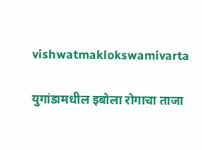vishwatmaklokswamivarta

युगांडामधील इबोला रोगाचा ताजा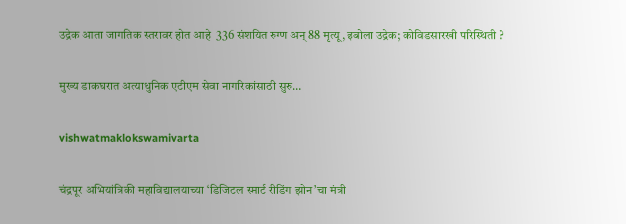उद्रेक आता जागतिक स्तरावर होत आहे  336 संशयित रुग्ण अन् 88 मृत्यू, इबोला उद्रेक; कोविडसारखी परिस्थिती ?

मुख्य डाकघरात अत्याधुनिक एटीएम सेवा नागरिकांसाठी सुरु…

vishwatmaklokswamivarta

चंद्रपूर अभियांत्रिकी महाविद्यालयाच्या ‘डिजिटल स्मार्ट रीडिंग झोन’चा मंत्री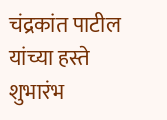चंद्रकांत पाटील यांच्या हस्ते शुभारंभ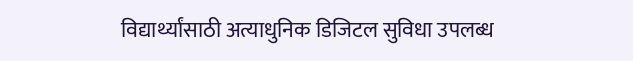विद्यार्थ्यांसाठी अत्याधुनिक डिजिटल सुविधा उपलब्ध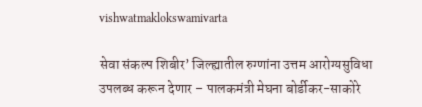vishwatmaklokswamivarta

सेवा संकल्प शिबीर’ जिल्ह्यातील रुग्णांना उत्तम आरोग्यसुविधा उपलब्ध करून देणार – पालकमंत्री मेघना बोर्डीकर-साकोरे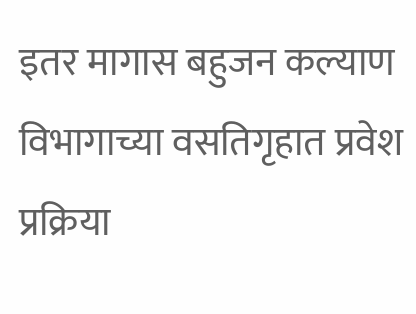इतर मागास बहुजन कल्याण विभागाच्या वसतिगृहात प्रवेश प्रक्रिया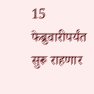15 फेब्रुवारीपर्यंत सुरू राहणार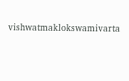vishwatmaklokswamivarta